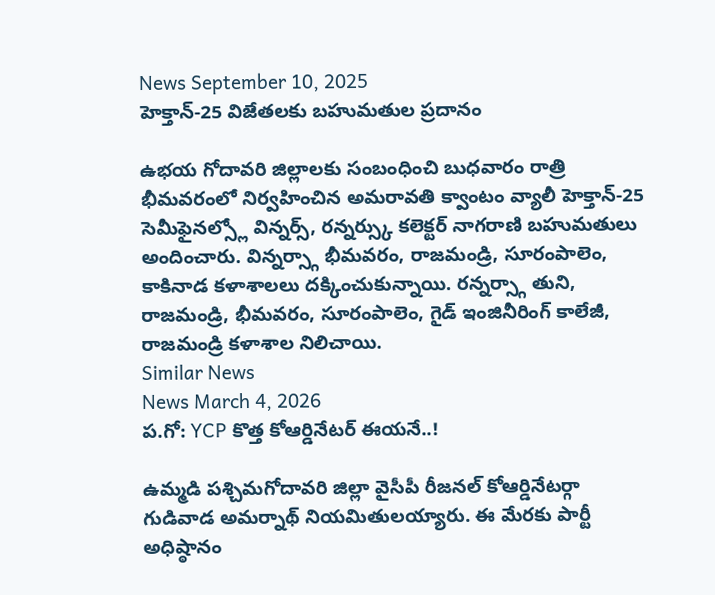News September 10, 2025
హెక్తాన్-25 విజేతలకు బహుమతుల ప్రదానం

ఉభయ గోదావరి జిల్లాలకు సంబంధించి బుధవారం రాత్రి భీమవరంలో నిర్వహించిన అమరావతి క్వాంటం వ్యాలీ హెక్తాన్-25 సెమీఫైనల్స్లో విన్నర్స్, రన్నర్స్కు కలెక్టర్ నాగరాణి బహుమతులు అందించారు. విన్నర్స్గా భీమవరం, రాజమండ్రి, సూరంపాలెం, కాకినాడ కళాశాలలు దక్కించుకున్నాయి. రన్నర్స్గా తుని, రాజమండ్రి, భీమవరం, సూరంపాలెం, గైడ్ ఇంజినీరింగ్ కాలేజీ, రాజమండ్రి కళాశాల నిలిచాయి.
Similar News
News March 4, 2026
ప.గో: YCP కొత్త కోఆర్డినేటర్ ఈయనే..!

ఉమ్మడి పశ్చిమగోదావరి జిల్లా వైసీపీ రీజనల్ కోఆర్డినేటర్గా గుడివాడ అమర్నాథ్ నియమితులయ్యారు. ఈ మేరకు పార్టీ అధిష్ఠానం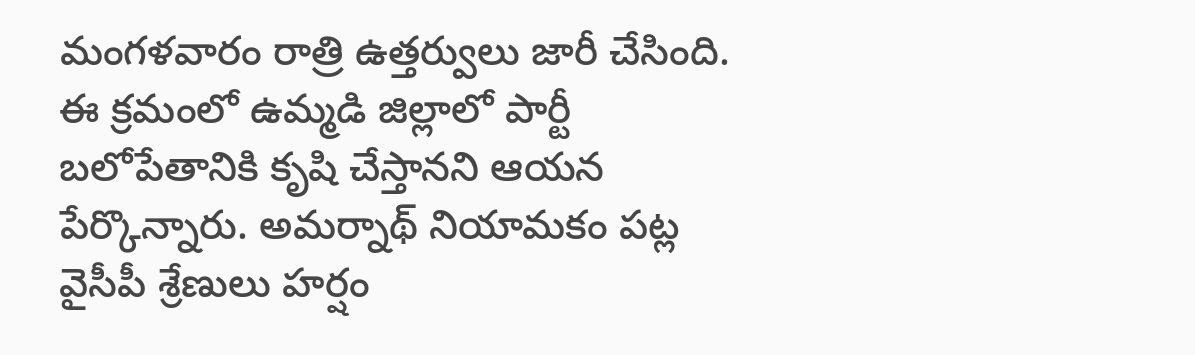మంగళవారం రాత్రి ఉత్తర్వులు జారీ చేసింది. ఈ క్రమంలో ఉమ్మడి జిల్లాలో పార్టీ బలోపేతానికి కృషి చేస్తానని ఆయన పేర్కొన్నారు. అమర్నాథ్ నియామకం పట్ల వైసీపీ శ్రేణులు హర్షం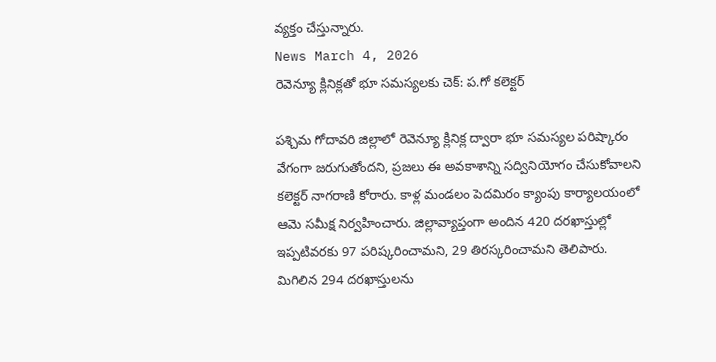వ్యక్తం చేస్తున్నారు.
News March 4, 2026
రెవెన్యూ క్లినిక్లతో భూ సమస్యలకు చెక్: ప.గో కలెక్టర్

పశ్చిమ గోదావరి జిల్లాలో రెవెన్యూ క్లినిక్ల ద్వారా భూ సమస్యల పరిష్కారం వేగంగా జరుగుతోందని, ప్రజలు ఈ అవకాశాన్ని సద్వినియోగం చేసుకోవాలని కలెక్టర్ నాగరాణి కోరారు. కాళ్ల మండలం పెదమిరం క్యాంపు కార్యాలయంలో ఆమె సమీక్ష నిర్వహించారు. జిల్లావ్యాప్తంగా అందిన 420 దరఖాస్తుల్లో ఇప్పటివరకు 97 పరిష్కరించామని, 29 తిరస్కరించామని తెలిపారు. మిగిలిన 294 దరఖాస్తులను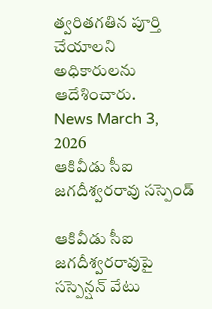త్వరితగతిన పూర్తి చేయాలని అధికారులను ఆదేశించారు.
News March 3, 2026
ఆకివీడు సీఐ జగదీశ్వరరావు సస్పెండ్

ఆకివీడు సీఐ జగదీశ్వరరావుపై సస్పెన్షన్ వేటు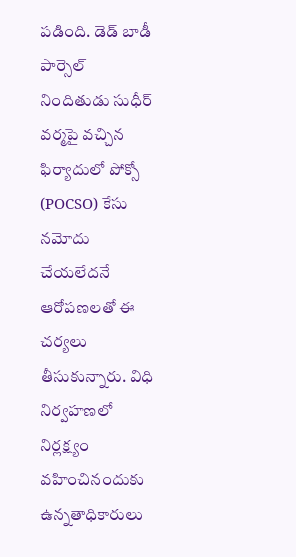పడింది. డెడ్ బాడీ పార్సెల్ నిందితుడు సుధీర్ వర్మపై వచ్చిన ఫిర్యాదులో పోక్సో (POCSO) కేసు నమోదు చేయలేదనే ఆరోపణలతో ఈ చర్యలు తీసుకున్నారు. విధి నిర్వహణలో నిర్లక్ష్యం వహించినందుకు ఉన్నతాధికారులు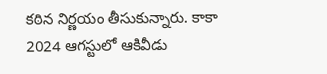కఠిన నిర్ణయం తీసుకున్నారు. కాకా 2024 ఆగస్టులో ఆకివీడు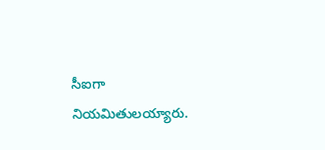సీఐగా నియమితులయ్యారు.